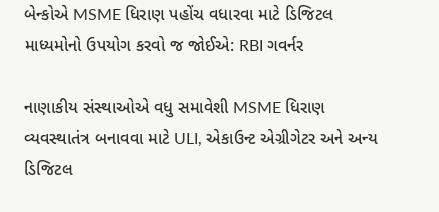બેન્કોએ MSME ધિરાણ પહોંચ વધારવા માટે ડિજિટલ માધ્યમોનો ઉપયોગ કરવો જ જોઈએ: RBI ગવર્નર

નાણાકીય સંસ્થાઓએ વધુ સમાવેશી MSME ધિરાણ વ્યવસ્થાતંત્ર બનાવવા માટે ULI, એકાઉન્ટ એગ્રીગેટર અને અન્ય ડિજિટલ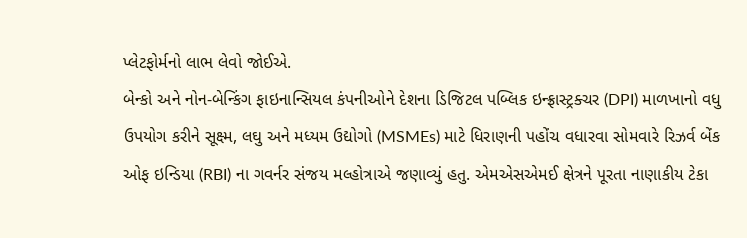પ્લેટફોર્મનો લાભ લેવો જોઈએ.
બેન્કો અને નોન-બેન્કિંગ ફાઇનાન્સિયલ કંપનીઓને દેશના ડિજિટલ પબ્લિક ઇન્ફ્રાસ્ટ્રક્ચર (DPI) માળખાનો વધુ ઉપયોગ કરીને સૂક્ષ્મ, લઘુ અને મધ્યમ ઉદ્યોગો (MSMEs) માટે ધિરાણની પહોંચ વધારવા સોમવારે રિઝર્વ બેંક ઓફ ઇન્ડિયા (RBI) ના ગવર્નર સંજય મલ્હોત્રાએ જણાવ્યું હતુ. એમએસએમઈ ક્ષેત્રને પૂરતા નાણાકીય ટેકા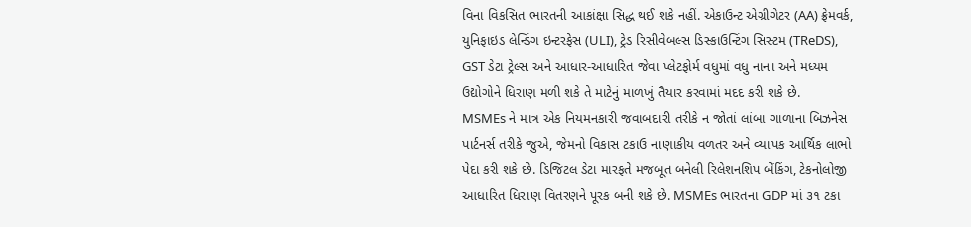વિના વિકસિત ભારતની આકાંક્ષા સિદ્ધ થઈ શકે નહીં. એકાઉન્ટ એગ્રીગેટર (AA) ફ્રેમવર્ક, યુનિફાઇડ લેન્ડિંગ ઇન્ટરફેસ (ULI), ટ્રેડ રિસીવેબલ્સ ડિસ્કાઉન્ટિંગ સિસ્ટમ (TReDS), GST ડેટા ટ્રેલ્સ અને આધાર-આધારિત જેવા પ્લેટફોર્મ વધુમાં વધુ નાના અને મધ્યમ ઉદ્યોગોને ધિરાણ મળી શકે તે માટેનું માળખું તૈયાર કરવામાં મદદ કરી શકે છે.
MSMEs ને માત્ર એક નિયમનકારી જવાબદારી તરીકે ન જોતાં લાંબા ગાળાના બિઝનેસ પાર્ટનર્સ તરીકે જુએ, જેમનો વિકાસ ટકાઉ નાણાકીય વળતર અને વ્યાપક આર્થિક લાભો પેદા કરી શકે છે. ડિજિટલ ડેટા મારફતે મજબૂત બનેલી રિલેશનશિપ બેંકિંગ, ટેકનોલોજી આધારિત ધિરાણ વિતરણને પૂરક બની શકે છે. MSMEs ભારતના GDP માં ૩૧ ટકા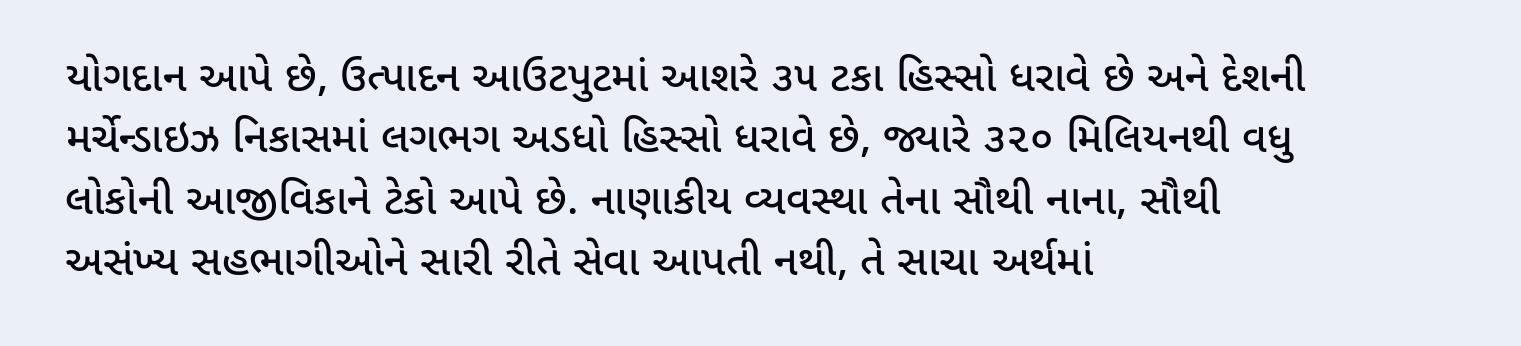યોગદાન આપે છે, ઉત્પાદન આઉટપુટમાં આશરે ૩૫ ટકા હિસ્સો ધરાવે છે અને દેશની મર્ચેન્ડાઇઝ નિકાસમાં લગભગ અડધો હિસ્સો ધરાવે છે, જ્યારે ૩૨૦ મિલિયનથી વધુ લોકોની આજીવિકાને ટેકો આપે છે. નાણાકીય વ્યવસ્થા તેના સૌથી નાના, સૌથી અસંખ્ય સહભાગીઓને સારી રીતે સેવા આપતી નથી, તે સાચા અર્થમાં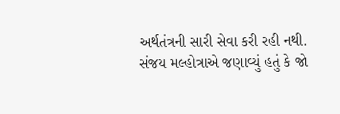અર્થતંત્રની સારી સેવા કરી રહી નથી.
સંજય મલ્હોત્રાએ જણાવ્યું હતું કે જો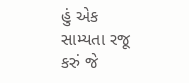હું એક સામ્યતા રજૂ કરું જે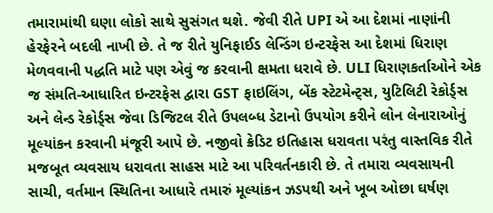તમારામાંથી ઘણા લોકો સાથે સુસંગત થશે. જેવી રીતે UPI એ આ દેશમાં નાણાંની હેરફેરને બદલી નાખી છે. તે જ રીતે યુનિફાઈડ લેન્ડિંગ ઇન્ટરફેસ આ દેશમાં ધિરાણ મેળવવાની પદ્ધતિ માટે પણ એવું જ કરવાની ક્ષમતા ધરાવે છે. ULI ધિરાણકર્તાઓને એક જ સંમતિ-આધારિત ઇન્ટરફેસ દ્વારા GST ફાઇલિંગ, બેંક સ્ટેટમેન્ટ્સ, યુટિલિટી રેકોર્ડ્સ અને લેન્ડ રેકોર્ડ્સ જેવા ડિજિટલ રીતે ઉપલબ્ધ ડેટાનો ઉપયોગ કરીને લોન લેનારાઓનું મૂલ્યાંકન કરવાની મંજૂરી આપે છે. નજીવો ક્રેડિટ ઇતિહાસ ધરાવતા પરંતુ વાસ્તવિક રીતે મજબૂત વ્યવસાય ધરાવતા સાહસ માટે આ પરિવર્તનકારી છે. તે તમારા વ્યવસાયની સાચી, વર્તમાન સ્થિતિના આધારે તમારું મૂલ્યાંકન ઝડપથી અને ખૂબ ઓછા ઘર્ષણ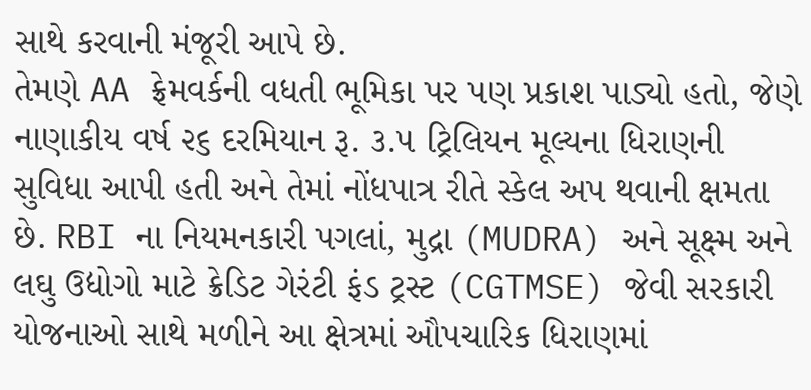સાથે કરવાની મંજૂરી આપે છે.
તેમણે AA ફ્રેમવર્કની વધતી ભૂમિકા પર પણ પ્રકાશ પાડ્યો હતો, જેણે નાણાકીય વર્ષ ૨૬ દરમિયાન રૂ. ૩.૫ ટ્રિલિયન મૂલ્યના ધિરાણની સુવિધા આપી હતી અને તેમાં નોંધપાત્ર રીતે સ્કેલ અપ થવાની ક્ષમતા છે. RBI ના નિયમનકારી પગલાં, મુદ્રા (MUDRA) અને સૂક્ષ્મ અને લઘુ ઉદ્યોગો માટે ક્રેડિટ ગેરંટી ફંડ ટ્રસ્ટ (CGTMSE) જેવી સરકારી યોજનાઓ સાથે મળીને આ ક્ષેત્રમાં ઔપચારિક ધિરાણમાં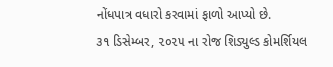નોંધપાત્ર વધારો કરવામાં ફાળો આપ્યો છે.
૩૧ ડિસેમ્બર, ૨૦૨૫ ના રોજ શિડ્યુલ્ડ કોમર્શિયલ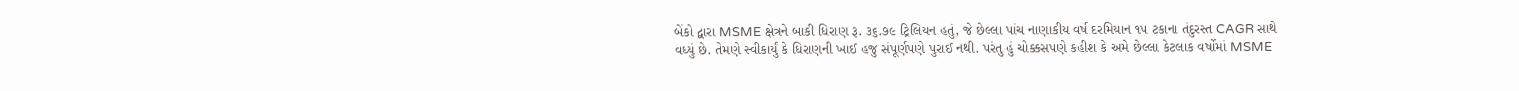બેંકો દ્વારા MSME ક્ષેત્રને બાકી ધિરાણ રૂ. ૩૬.૭૯ ટ્રિલિયન હતું, જે છેલ્લા પાંચ નાણાકીય વર્ષ દરમિયાન ૧૫ ટકાના તંદુરસ્ત CAGR સાથે વધ્યું છે. તેમણે સ્વીકાર્યું કે ધિરાણની ખાઈ હજુ સંપૂર્ણપણે પુરાઈ નથી. પરંતુ હું ચોક્કસપણે કહીશ કે અમે છેલ્લા કેટલાક વર્ષોમાં MSME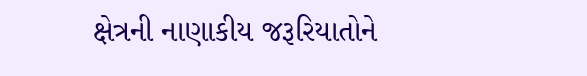ક્ષેત્રની નાણાકીય જરૂરિયાતોને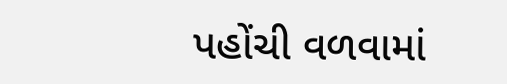પહોંચી વળવામાં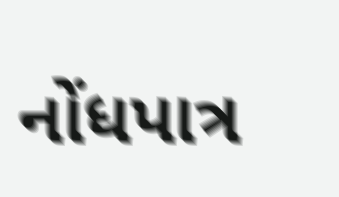નોંધપાત્ર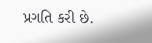પ્રગતિ કરી છે.